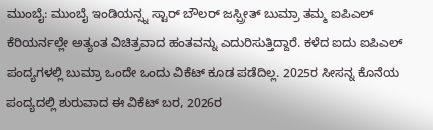ಮುಂಬೈ: ಮುಂಬೈ ಇಂಡಿಯನ್ಸ್ನ ಸ್ಟಾರ್ ಬೌಲರ್ ಜಸ್ಪ್ರೀತ್ ಬುಮ್ರಾ ತಮ್ಮ ಐಪಿಎಲ್ ಕೆರಿಯರ್ನಲ್ಲೇ ಅತ್ಯಂತ ವಿಚಿತ್ರವಾದ ಹಂತವನ್ನು ಎದುರಿಸುತ್ತಿದ್ದಾರೆ. ಕಳೆದ ಐದು ಐಪಿಎಲ್ ಪಂದ್ಯಗಳಲ್ಲಿ ಬುಮ್ರಾ ಒಂದೇ ಒಂದು ವಿಕೆಟ್ ಕೂಡ ಪಡೆದಿಲ್ಲ. 2025ರ ಸೀಸನ್ನ ಕೊನೆಯ ಪಂದ್ಯದಲ್ಲಿ ಶುರುವಾದ ಈ ವಿಕೆಟ್ ಬರ, 2026ರ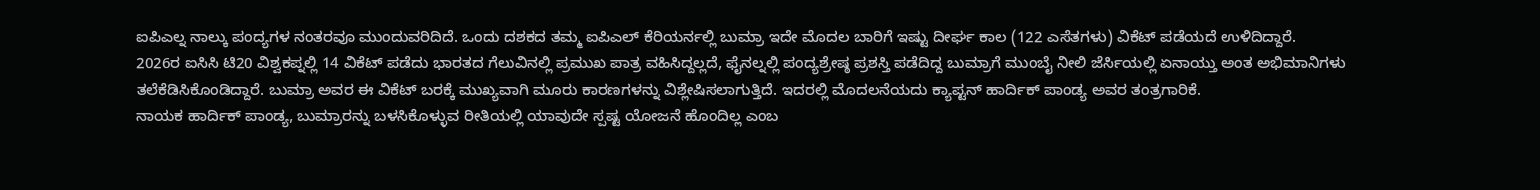ಐಪಿಎಲ್ನ ನಾಲ್ಕು ಪಂದ್ಯಗಳ ನಂತರವೂ ಮುಂದುವರಿದಿದೆ. ಒಂದು ದಶಕದ ತಮ್ಮ ಐಪಿಎಲ್ ಕೆರಿಯರ್ನಲ್ಲಿ ಬುಮ್ರಾ ಇದೇ ಮೊದಲ ಬಾರಿಗೆ ಇಷ್ಟು ದೀರ್ಘ ಕಾಲ (122 ಎಸೆತಗಳು) ವಿಕೆಟ್ ಪಡೆಯದೆ ಉಳಿದಿದ್ದಾರೆ.
2026ರ ಐಸಿಸಿ ಟಿ20 ವಿಶ್ವಕಪ್ನಲ್ಲಿ 14 ವಿಕೆಟ್ ಪಡೆದು ಭಾರತದ ಗೆಲುವಿನಲ್ಲಿ ಪ್ರಮುಖ ಪಾತ್ರ ವಹಿಸಿದ್ದಲ್ಲದೆ, ಫೈನಲ್ನಲ್ಲಿ ಪಂದ್ಯಶ್ರೇಷ್ಠ ಪ್ರಶಸ್ತಿ ಪಡೆದಿದ್ದ ಬುಮ್ರಾಗೆ ಮುಂಬೈ ನೀಲಿ ಜೆರ್ಸಿಯಲ್ಲಿ ಏನಾಯ್ತು ಅಂತ ಅಭಿಮಾನಿಗಳು ತಲೆಕೆಡಿಸಿಕೊಂಡಿದ್ದಾರೆ. ಬುಮ್ರಾ ಅವರ ಈ ವಿಕೆಟ್ ಬರಕ್ಕೆ ಮುಖ್ಯವಾಗಿ ಮೂರು ಕಾರಣಗಳನ್ನು ವಿಶ್ಲೇಷಿಸಲಾಗುತ್ತಿದೆ. ಇದರಲ್ಲಿ ಮೊದಲನೆಯದು ಕ್ಯಾಪ್ಟನ್ ಹಾರ್ದಿಕ್ ಪಾಂಡ್ಯ ಅವರ ತಂತ್ರಗಾರಿಕೆ.
ನಾಯಕ ಹಾರ್ದಿಕ್ ಪಾಂಡ್ಯ, ಬುಮ್ರಾರನ್ನು ಬಳಸಿಕೊಳ್ಳುವ ರೀತಿಯಲ್ಲಿ ಯಾವುದೇ ಸ್ಪಷ್ಟ ಯೋಜನೆ ಹೊಂದಿಲ್ಲ ಎಂಬ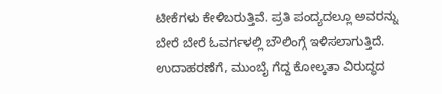ಟೀಕೆಗಳು ಕೇಳಿಬರುತ್ತಿವೆ. ಪ್ರತಿ ಪಂದ್ಯದಲ್ಲೂ ಅವರನ್ನು ಬೇರೆ ಬೇರೆ ಓವರ್ಗಳಲ್ಲಿ ಬೌಲಿಂಗ್ಗೆ ಇಳಿಸಲಾಗುತ್ತಿದೆ. ಉದಾಹರಣೆಗೆ, ಮುಂಬೈ ಗೆದ್ದ ಕೋಲ್ಕತಾ ವಿರುದ್ಧದ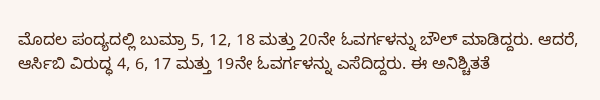ಮೊದಲ ಪಂದ್ಯದಲ್ಲಿ ಬುಮ್ರಾ 5, 12, 18 ಮತ್ತು 20ನೇ ಓವರ್ಗಳನ್ನು ಬೌಲ್ ಮಾಡಿದ್ದರು. ಆದರೆ, ಆರ್ಸಿಬಿ ವಿರುದ್ಧ 4, 6, 17 ಮತ್ತು 19ನೇ ಓವರ್ಗಳನ್ನು ಎಸೆದಿದ್ದರು. ಈ ಅನಿಶ್ಚಿತತೆ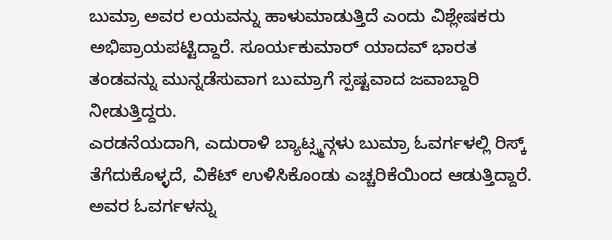ಬುಮ್ರಾ ಅವರ ಲಯವನ್ನು ಹಾಳುಮಾಡುತ್ತಿದೆ ಎಂದು ವಿಶ್ಲೇಷಕರು ಅಭಿಪ್ರಾಯಪಟ್ಟಿದ್ದಾರೆ. ಸೂರ್ಯಕುಮಾರ್ ಯಾದವ್ ಭಾರತ ತಂಡವನ್ನು ಮುನ್ನಡೆಸುವಾಗ ಬುಮ್ರಾಗೆ ಸ್ಪಷ್ಟವಾದ ಜವಾಬ್ದಾರಿ ನೀಡುತ್ತಿದ್ದರು.
ಎರಡನೆಯದಾಗಿ, ಎದುರಾಳಿ ಬ್ಯಾಟ್ಸ್ಮನ್ಗಳು ಬುಮ್ರಾ ಓವರ್ಗಳಲ್ಲಿ ರಿಸ್ಕ್ ತೆಗೆದುಕೊಳ್ಳದೆ, ವಿಕೆಟ್ ಉಳಿಸಿಕೊಂಡು ಎಚ್ಚರಿಕೆಯಿಂದ ಆಡುತ್ತಿದ್ದಾರೆ. ಅವರ ಓವರ್ಗಳನ್ನು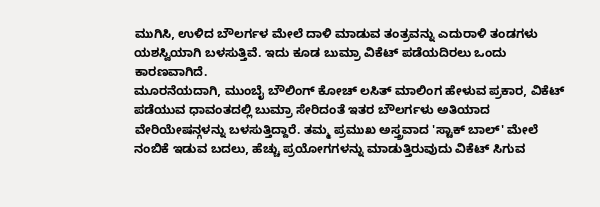ಮುಗಿಸಿ, ಉಳಿದ ಬೌಲರ್ಗಳ ಮೇಲೆ ದಾಳಿ ಮಾಡುವ ತಂತ್ರವನ್ನು ಎದುರಾಳಿ ತಂಡಗಳು ಯಶಸ್ವಿಯಾಗಿ ಬಳಸುತ್ತಿವೆ. ಇದು ಕೂಡ ಬುಮ್ರಾ ವಿಕೆಟ್ ಪಡೆಯದಿರಲು ಒಂದು ಕಾರಣವಾಗಿದೆ.
ಮೂರನೆಯದಾಗಿ, ಮುಂಬೈ ಬೌಲಿಂಗ್ ಕೋಚ್ ಲಸಿತ್ ಮಾಲಿಂಗ ಹೇಳುವ ಪ್ರಕಾರ, ವಿಕೆಟ್ ಪಡೆಯುವ ಧಾವಂತದಲ್ಲಿ ಬುಮ್ರಾ ಸೇರಿದಂತೆ ಇತರ ಬೌಲರ್ಗಳು ಅತಿಯಾದ ವೇರಿಯೇಷನ್ಗಳನ್ನು ಬಳಸುತ್ತಿದ್ದಾರೆ. ತಮ್ಮ ಪ್ರಮುಖ ಅಸ್ತ್ರವಾದ 'ಸ್ಟಾಕ್ ಬಾಲ್' ಮೇಲೆ ನಂಬಿಕೆ ಇಡುವ ಬದಲು, ಹೆಚ್ಚು ಪ್ರಯೋಗಗಳನ್ನು ಮಾಡುತ್ತಿರುವುದು ವಿಕೆಟ್ ಸಿಗುವ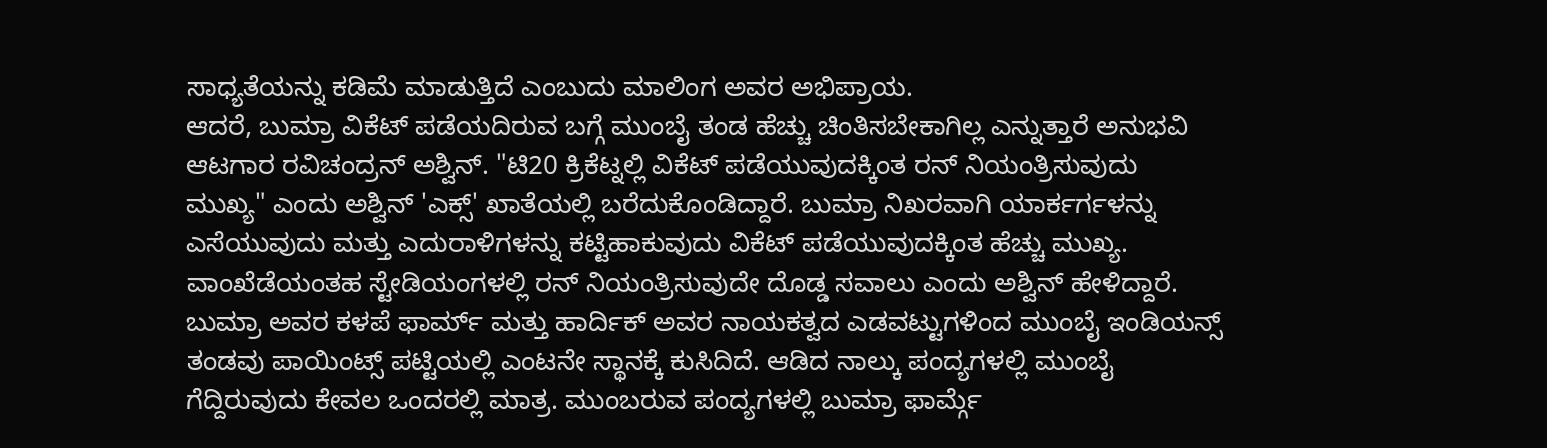ಸಾಧ್ಯತೆಯನ್ನು ಕಡಿಮೆ ಮಾಡುತ್ತಿದೆ ಎಂಬುದು ಮಾಲಿಂಗ ಅವರ ಅಭಿಪ್ರಾಯ.
ಆದರೆ, ಬುಮ್ರಾ ವಿಕೆಟ್ ಪಡೆಯದಿರುವ ಬಗ್ಗೆ ಮುಂಬೈ ತಂಡ ಹೆಚ್ಚು ಚಿಂತಿಸಬೇಕಾಗಿಲ್ಲ ಎನ್ನುತ್ತಾರೆ ಅನುಭವಿ ಆಟಗಾರ ರವಿಚಂದ್ರನ್ ಅಶ್ವಿನ್. "ಟಿ20 ಕ್ರಿಕೆಟ್ನಲ್ಲಿ ವಿಕೆಟ್ ಪಡೆಯುವುದಕ್ಕಿಂತ ರನ್ ನಿಯಂತ್ರಿಸುವುದು ಮುಖ್ಯ" ಎಂದು ಅಶ್ವಿನ್ 'ಎಕ್ಸ್' ಖಾತೆಯಲ್ಲಿ ಬರೆದುಕೊಂಡಿದ್ದಾರೆ. ಬುಮ್ರಾ ನಿಖರವಾಗಿ ಯಾರ್ಕರ್ಗಳನ್ನು ಎಸೆಯುವುದು ಮತ್ತು ಎದುರಾಳಿಗಳನ್ನು ಕಟ್ಟಿಹಾಕುವುದು ವಿಕೆಟ್ ಪಡೆಯುವುದಕ್ಕಿಂತ ಹೆಚ್ಚು ಮುಖ್ಯ. ವಾಂಖೆಡೆಯಂತಹ ಸ್ಟೇಡಿಯಂಗಳಲ್ಲಿ ರನ್ ನಿಯಂತ್ರಿಸುವುದೇ ದೊಡ್ಡ ಸವಾಲು ಎಂದು ಅಶ್ವಿನ್ ಹೇಳಿದ್ದಾರೆ.
ಬುಮ್ರಾ ಅವರ ಕಳಪೆ ಫಾರ್ಮ್ ಮತ್ತು ಹಾರ್ದಿಕ್ ಅವರ ನಾಯಕತ್ವದ ಎಡವಟ್ಟುಗಳಿಂದ ಮುಂಬೈ ಇಂಡಿಯನ್ಸ್ ತಂಡವು ಪಾಯಿಂಟ್ಸ್ ಪಟ್ಟಿಯಲ್ಲಿ ಎಂಟನೇ ಸ್ಥಾನಕ್ಕೆ ಕುಸಿದಿದೆ. ಆಡಿದ ನಾಲ್ಕು ಪಂದ್ಯಗಳಲ್ಲಿ ಮುಂಬೈ ಗೆದ್ದಿರುವುದು ಕೇವಲ ಒಂದರಲ್ಲಿ ಮಾತ್ರ. ಮುಂಬರುವ ಪಂದ್ಯಗಳಲ್ಲಿ ಬುಮ್ರಾ ಫಾರ್ಮ್ಗೆ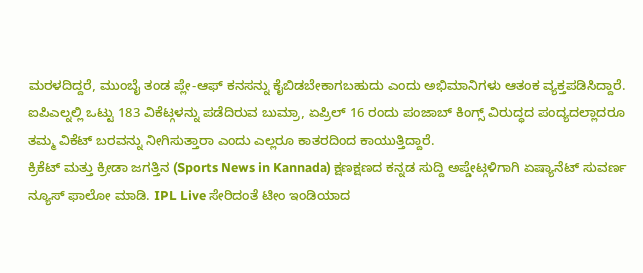ಮರಳದಿದ್ದರೆ, ಮುಂಬೈ ತಂಡ ಪ್ಲೇ-ಆಫ್ ಕನಸನ್ನು ಕೈಬಿಡಬೇಕಾಗಬಹುದು ಎಂದು ಅಭಿಮಾನಿಗಳು ಆತಂಕ ವ್ಯಕ್ತಪಡಿಸಿದ್ದಾರೆ. ಐಪಿಎಲ್ನಲ್ಲಿ ಒಟ್ಟು 183 ವಿಕೆಟ್ಗಳನ್ನು ಪಡೆದಿರುವ ಬುಮ್ರಾ, ಏಪ್ರಿಲ್ 16 ರಂದು ಪಂಜಾಬ್ ಕಿಂಗ್ಸ್ ವಿರುದ್ಧದ ಪಂದ್ಯದಲ್ಲಾದರೂ ತಮ್ಮ ವಿಕೆಟ್ ಬರವನ್ನು ನೀಗಿಸುತ್ತಾರಾ ಎಂದು ಎಲ್ಲರೂ ಕಾತರದಿಂದ ಕಾಯುತ್ತಿದ್ದಾರೆ.
ಕ್ರಿಕೆಟ್ ಮತ್ತು ಕ್ರೀಡಾ ಜಗತ್ತಿನ (Sports News in Kannada) ಕ್ಷಣಕ್ಷಣದ ಕನ್ನಡ ಸುದ್ದಿ ಅಪ್ಡೇಟ್ಗಳಿಗಾಗಿ ಏಷ್ಯಾನೆಟ್ ಸುವರ್ಣ ನ್ಯೂಸ್ ಫಾಲೋ ಮಾಡಿ. IPL Live ಸೇರಿದಂತೆ ಟೀಂ ಇಂಡಿಯಾದ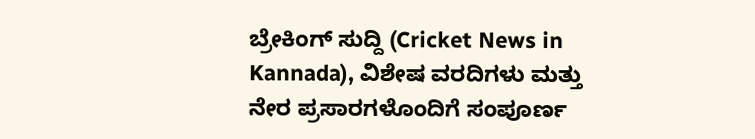ಬ್ರೇಕಿಂಗ್ ಸುದ್ದಿ (Cricket News in Kannada), ವಿಶೇಷ ವರದಿಗಳು ಮತ್ತು ನೇರ ಪ್ರಸಾರಗಳೊಂದಿಗೆ ಸಂಪೂರ್ಣ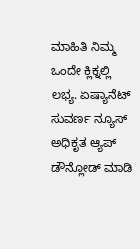ಮಾಹಿತಿ ನಿಮ್ಮ ಒಂದೇ ಕ್ಲಿಕ್ನಲ್ಲಿ ಲಭ್ಯ. ಏಷ್ಯಾನೆಟ್ ಸುವರ್ಣ ನ್ಯೂಸ್ ಅಧಿಕೃತ ಆ್ಯಪ್ ಡೌನ್ಲೋಡ್ ಮಾಡಿ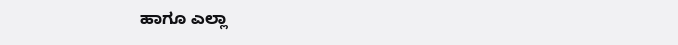ಹಾಗೂ ಎಲ್ಲಾ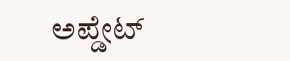ಅಪ್ಡೇಟ್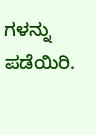ಗಳನ್ನು ಪಡೆಯಿರಿ.